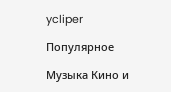ycliper

Популярное

Музыка Кино и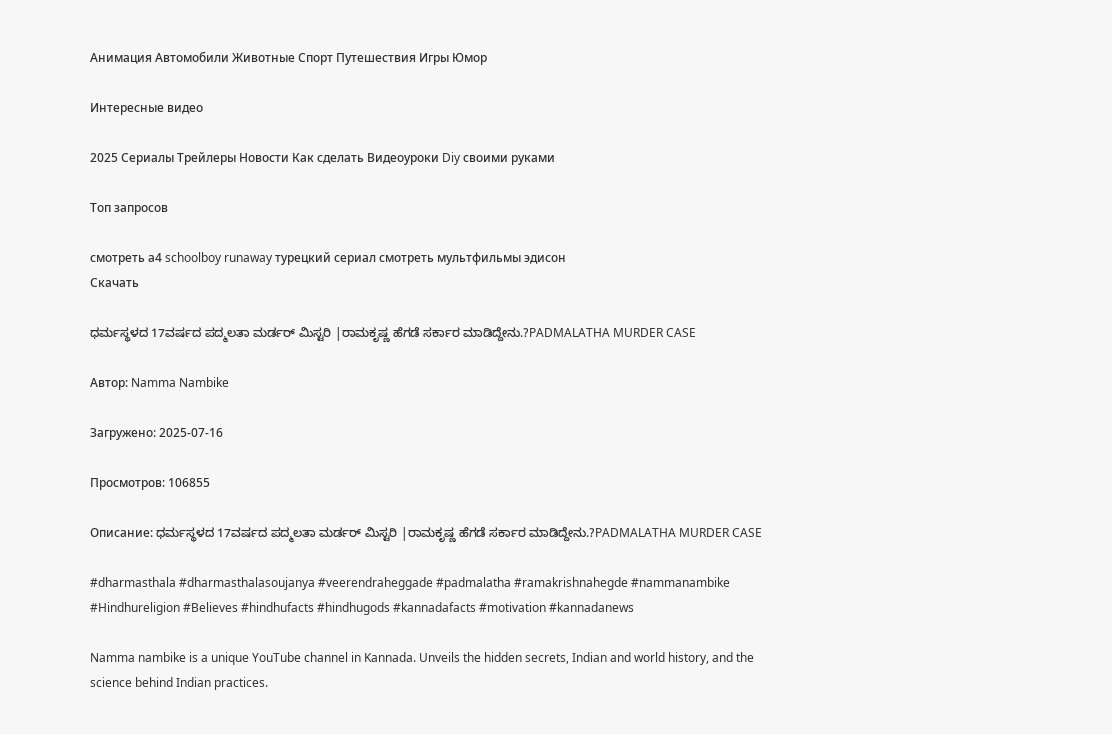Анимация Автомобили Животные Спорт Путешествия Игры Юмор

Интересные видео

2025 Сериалы Трейлеры Новости Как сделать Видеоуроки Diy своими руками

Топ запросов

смотреть а4 schoolboy runaway турецкий сериал смотреть мультфильмы эдисон
Скачать

ಧರ್ಮಸ್ಥಳದ 17ವರ್ಷದ ಪದ್ಮಲತಾ ಮರ್ಡರ್‌ ಮಿಸ್ಟರಿ |ರಾಮಕೃಷ್ಣ ಹೆಗಡೆ ಸರ್ಕಾರ ಮಾಡಿದ್ದೇನು.?PADMALATHA MURDER CASE

Автор: Namma Nambike

Загружено: 2025-07-16

Просмотров: 106855

Описание: ಧರ್ಮಸ್ಥಳದ 17ವರ್ಷದ ಪದ್ಮಲತಾ ಮರ್ಡರ್‌ ಮಿಸ್ಟರಿ |ರಾಮಕೃಷ್ಣ ಹೆಗಡೆ ಸರ್ಕಾರ ಮಾಡಿದ್ದೇನು.?PADMALATHA MURDER CASE

#dharmasthala #dharmasthalasoujanya #veerendraheggade #padmalatha #ramakrishnahegde #nammanambike #Hindhureligion #Believes #hindhufacts #hindhugods #kannadafacts #motivation #kannadanews

Namma nambike is a unique YouTube channel in Kannada. Unveils the hidden secrets, Indian and world history, and the science behind Indian practices.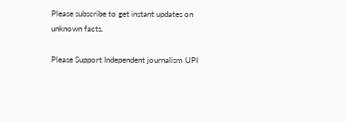Please subscribe to get instant updates on unknown facts.

Please Support Independent journalism UPI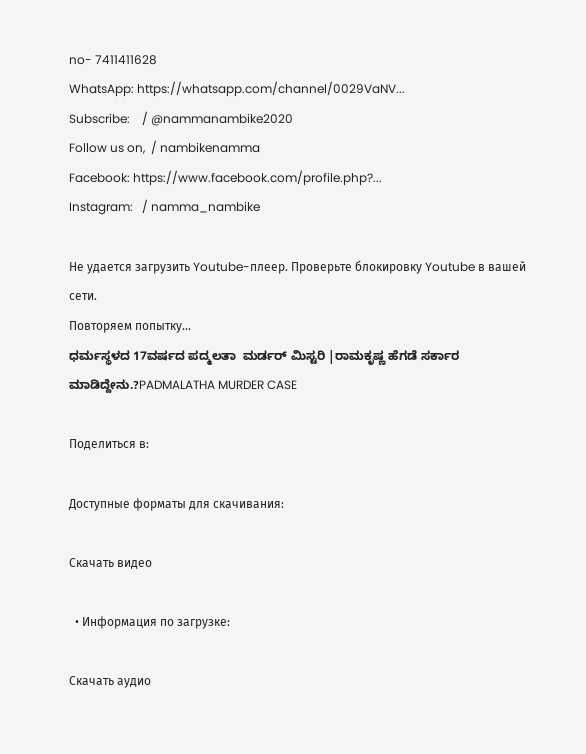no- 7411411628
WhatsApp: https://whatsapp.com/channel/0029VaNV...
Subscribe:    / @nammanambike2020
Follow us on,  / nambikenamma
Facebook: https://www.facebook.com/profile.php?...
Instagram:   / namma_nambike

Не удается загрузить Youtube-плеер. Проверьте блокировку Youtube в вашей сети.
Повторяем попытку...
ಧರ್ಮಸ್ಥಳದ 17ವರ್ಷದ ಪದ್ಮಲತಾ  ಮರ್ಡರ್‌ ಮಿಸ್ಟರಿ |ರಾಮಕೃಷ್ಣ ಹೆಗಡೆ ಸರ್ಕಾರ ಮಾಡಿದ್ದೇನು.?PADMALATHA MURDER CASE

Поделиться в:

Доступные форматы для скачивания:

Скачать видео

  • Информация по загрузке:

Скачать аудио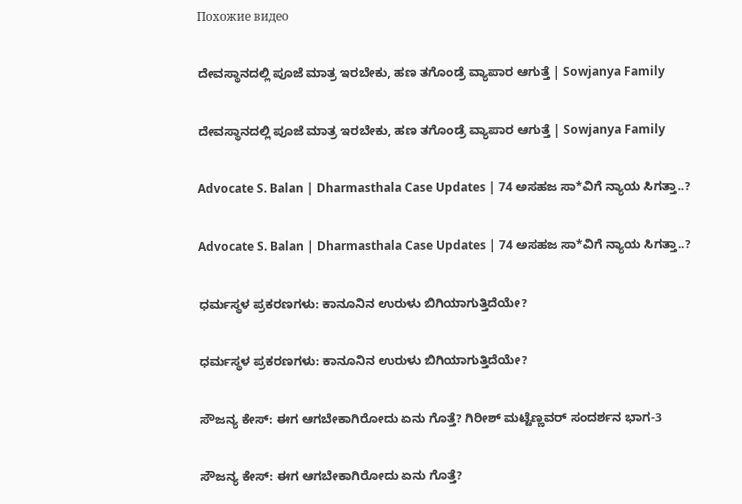Похожие видео

ದೇವಸ್ಥಾನದಲ್ಲಿ ಪೂಜೆ ಮಾತ್ರ ಇರಬೇಕು, ಹಣ ತಗೊಂಡ್ರೆ ವ್ಯಾಪಾರ ಆಗುತ್ತೆ | Sowjanya Family

ದೇವಸ್ಥಾನದಲ್ಲಿ ಪೂಜೆ ಮಾತ್ರ ಇರಬೇಕು, ಹಣ ತಗೊಂಡ್ರೆ ವ್ಯಾಪಾರ ಆಗುತ್ತೆ | Sowjanya Family

Advocate S. Balan | Dharmasthala Case Updates | 74 ಅಸಹಜ ಸಾ*ವಿಗೆ ನ್ಯಾಯ ಸಿಗತ್ತಾ..?

Advocate S. Balan | Dharmasthala Case Updates | 74 ಅಸಹಜ ಸಾ*ವಿಗೆ ನ್ಯಾಯ ಸಿಗತ್ತಾ..?

ಧರ್ಮಸ್ಥಳ ಪ್ರಕರಣಗಳು: ಕಾನೂನಿನ ಉರುಳು ಬಿಗಿಯಾಗುತ್ತಿದೆಯೇ?

ಧರ್ಮಸ್ಥಳ ಪ್ರಕರಣಗಳು: ಕಾನೂನಿನ ಉರುಳು ಬಿಗಿಯಾಗುತ್ತಿದೆಯೇ?

ಸೌಜನ್ಯ ಕೇಸ್: ಈಗ ಆಗಬೇಕಾಗಿರೋದು ಏನು ಗೊತ್ತೆ? ಗಿರೀಶ್‌ ಮಟ್ಟೆಣ್ಣವರ್‌ ಸಂದರ್ಶನ ಭಾಗ-3

ಸೌಜನ್ಯ ಕೇಸ್: ಈಗ ಆಗಬೇಕಾಗಿರೋದು ಏನು ಗೊತ್ತೆ?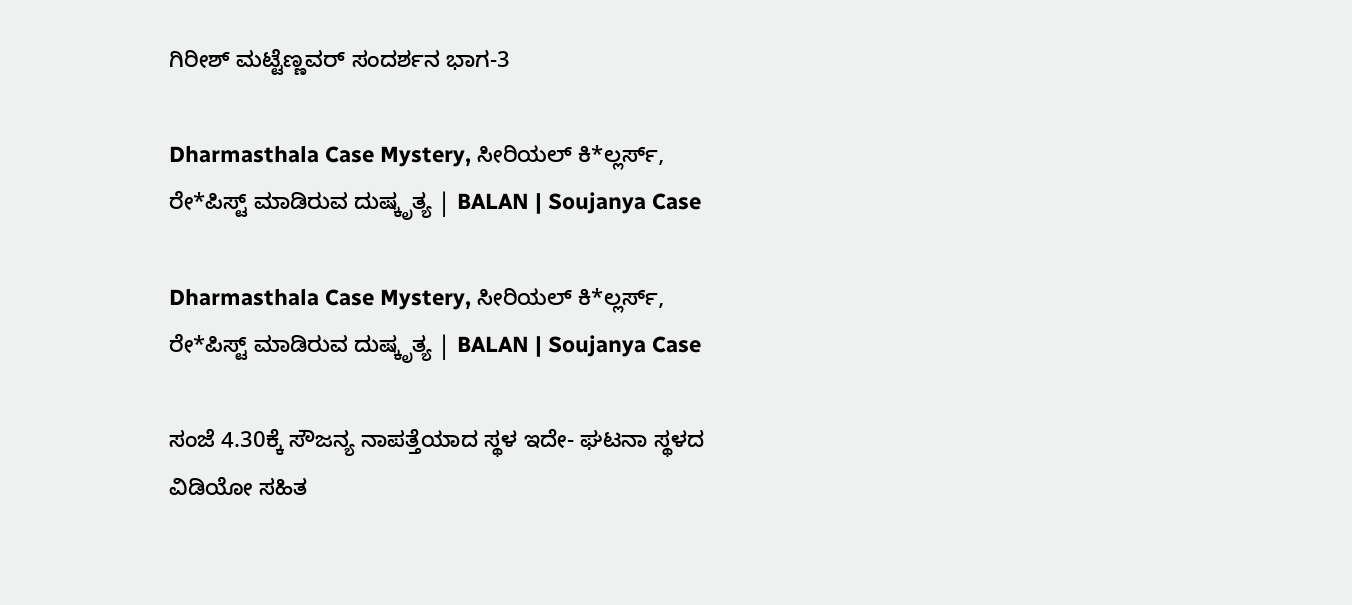ಗಿರೀಶ್‌ ಮಟ್ಟೆಣ್ಣವರ್‌ ಸಂದರ್ಶನ ಭಾಗ-3

Dharmasthala Case Mystery, ಸೀರಿಯಲ್ ಕಿ*ಲ್ಲರ್ಸ್,  ರೇ*ಪಿಸ್ಟ್ ಮಾಡಿರುವ ದುಷ್ಕೃತ್ಯ | BALAN | Soujanya Case

Dharmasthala Case Mystery, ಸೀರಿಯಲ್ ಕಿ*ಲ್ಲರ್ಸ್, ರೇ*ಪಿಸ್ಟ್ ಮಾಡಿರುವ ದುಷ್ಕೃತ್ಯ | BALAN | Soujanya Case

ಸಂಜೆ 4.30ಕ್ಕೆ ಸೌಜನ್ಯ ನಾಪತ್ತೆಯಾದ ಸ್ಥಳ ಇದೇ- ಘಟನಾ ಸ್ಥಳದ ವಿಡಿಯೋ ಸಹಿತ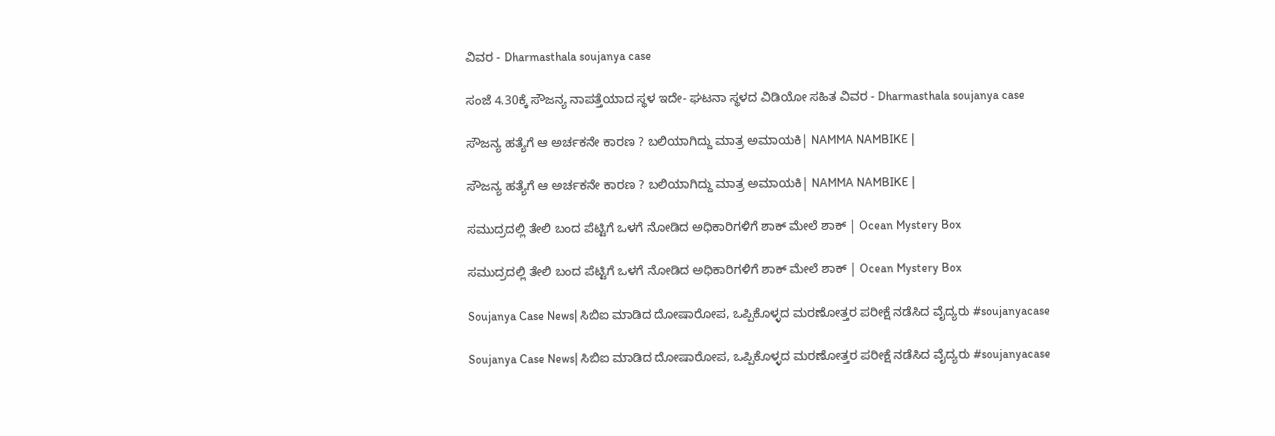ವಿವರ - Dharmasthala soujanya case

ಸಂಜೆ 4.30ಕ್ಕೆ ಸೌಜನ್ಯ ನಾಪತ್ತೆಯಾದ ಸ್ಥಳ ಇದೇ- ಘಟನಾ ಸ್ಥಳದ ವಿಡಿಯೋ ಸಹಿತ ವಿವರ - Dharmasthala soujanya case

ಸೌಜನ್ಯ ಹತ್ಯೆಗೆ ಆ ಅರ್ಚಕನೇ ಕಾರಣ ? ಬಲಿಯಾಗಿದ್ದು ಮಾತ್ರ ಅಮಾಯಕಿ| NAMMA NAMBIKE |

ಸೌಜನ್ಯ ಹತ್ಯೆಗೆ ಆ ಅರ್ಚಕನೇ ಕಾರಣ ? ಬಲಿಯಾಗಿದ್ದು ಮಾತ್ರ ಅಮಾಯಕಿ| NAMMA NAMBIKE |

ಸಮುದ್ರದಲ್ಲಿ ತೇಲಿ ಬಂದ ಪೆಟ್ಟಿಗೆ ಒಳಗೆ ನೋಡಿದ ಅಧಿಕಾರಿಗಳಿಗೆ ಶಾಕ್ ಮೇಲೆ ಶಾಕ್ | Ocean Mystery Box

ಸಮುದ್ರದಲ್ಲಿ ತೇಲಿ ಬಂದ ಪೆಟ್ಟಿಗೆ ಒಳಗೆ ನೋಡಿದ ಅಧಿಕಾರಿಗಳಿಗೆ ಶಾಕ್ ಮೇಲೆ ಶಾಕ್ | Ocean Mystery Box

Soujanya Case News| ಸಿಬಿಐ ಮಾಡಿದ ದೋಷಾರೋಪ, ಒಪ್ಪಿಕೊಳ್ಳದ ಮರಣೋತ್ತರ ಪರೀಕ್ಷೆ ನಡೆಸಿದ ವೈದ್ಯರು #soujanyacase

Soujanya Case News| ಸಿಬಿಐ ಮಾಡಿದ ದೋಷಾರೋಪ, ಒಪ್ಪಿಕೊಳ್ಳದ ಮರಣೋತ್ತರ ಪರೀಕ್ಷೆ ನಡೆಸಿದ ವೈದ್ಯರು #soujanyacase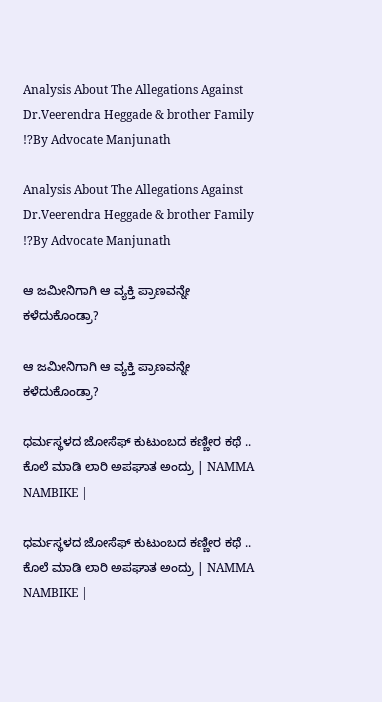Analysis About The Allegations Against Dr.Veerendra Heggade & brother Family !?By Advocate Manjunath

Analysis About The Allegations Against Dr.Veerendra Heggade & brother Family !?By Advocate Manjunath

ಆ ಜಮೀನಿಗಾಗಿ ಆ ವ್ಯಕ್ತಿ ಪ್ರಾಣವನ್ನೇ ಕಳೆದುಕೊಂಡ್ರಾ?

ಆ ಜಮೀನಿಗಾಗಿ ಆ ವ್ಯಕ್ತಿ ಪ್ರಾಣವನ್ನೇ ಕಳೆದುಕೊಂಡ್ರಾ?

ಧರ್ಮಸ್ಥಳದ ಜೋಸೆಫ್‌ ಕುಟುಂಬದ ಕಣ್ಣೀರ ಕಥೆ .. ಕೊಲೆ ಮಾಡಿ ಲಾರಿ ಅಪಘಾತ ಅಂದ್ರು | NAMMA NAMBIKE |

ಧರ್ಮಸ್ಥಳದ ಜೋಸೆಫ್‌ ಕುಟುಂಬದ ಕಣ್ಣೀರ ಕಥೆ .. ಕೊಲೆ ಮಾಡಿ ಲಾರಿ ಅಪಘಾತ ಅಂದ್ರು | NAMMA NAMBIKE |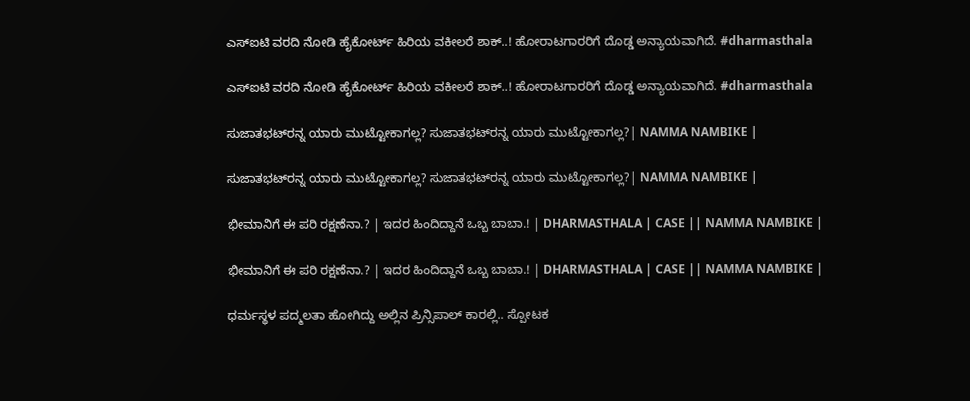ಎಸ್‌ಐಟಿ ವರದಿ ನೋಡಿ ಹೈಕೋರ್ಟ್‌ ಹಿರಿಯ ವಕೀಲರೆ ಶಾಕ್‌..! ಹೋರಾಟಗಾರರಿಗೆ ದೊಡ್ಡ ಅನ್ಯಾಯವಾಗಿದೆ. #dharmasthala

ಎಸ್‌ಐಟಿ ವರದಿ ನೋಡಿ ಹೈಕೋರ್ಟ್‌ ಹಿರಿಯ ವಕೀಲರೆ ಶಾಕ್‌..! ಹೋರಾಟಗಾರರಿಗೆ ದೊಡ್ಡ ಅನ್ಯಾಯವಾಗಿದೆ. #dharmasthala

ಸುಜಾತಭಟ್‌ರನ್ನ ಯಾರು ಮುಟ್ಟೋಕಾಗಲ್ಲ? ಸುಜಾತಭಟ್‌ರನ್ನ ಯಾರು ಮುಟ್ಟೋಕಾಗಲ್ಲ?| NAMMA NAMBIKE |

ಸುಜಾತಭಟ್‌ರನ್ನ ಯಾರು ಮುಟ್ಟೋಕಾಗಲ್ಲ? ಸುಜಾತಭಟ್‌ರನ್ನ ಯಾರು ಮುಟ್ಟೋಕಾಗಲ್ಲ?| NAMMA NAMBIKE |

ಭೀಮಾನಿಗೆ ಈ ಪರಿ ರಕ್ಷಣೆನಾ.? | ಇದರ ಹಿಂದಿದ್ದಾನೆ ಒಬ್ಬ ಬಾಬಾ.! | DHARMASTHALA | CASE || NAMMA NAMBIKE |

ಭೀಮಾನಿಗೆ ಈ ಪರಿ ರಕ್ಷಣೆನಾ.? | ಇದರ ಹಿಂದಿದ್ದಾನೆ ಒಬ್ಬ ಬಾಬಾ.! | DHARMASTHALA | CASE || NAMMA NAMBIKE |

ಧರ್ಮಸ್ಥಳ ಪದ್ಮಲತಾ ಹೋಗಿದ್ದು ಅಲ್ಲಿನ ಪ್ರಿನ್ಸಿಪಾಲ್ ಕಾರಲ್ಲಿ.. ಸ್ಪೋಟಕ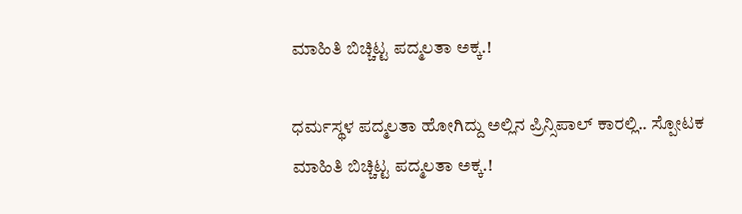ಮಾಹಿತಿ ಬಿಚ್ಚಿಟ್ಟ ಪದ್ಮಲತಾ ಅಕ್ಕ.!

ಧರ್ಮಸ್ಥಳ ಪದ್ಮಲತಾ ಹೋಗಿದ್ದು ಅಲ್ಲಿನ ಪ್ರಿನ್ಸಿಪಾಲ್ ಕಾರಲ್ಲಿ.. ಸ್ಪೋಟಕ ಮಾಹಿತಿ ಬಿಚ್ಚಿಟ್ಟ ಪದ್ಮಲತಾ ಅಕ್ಕ.!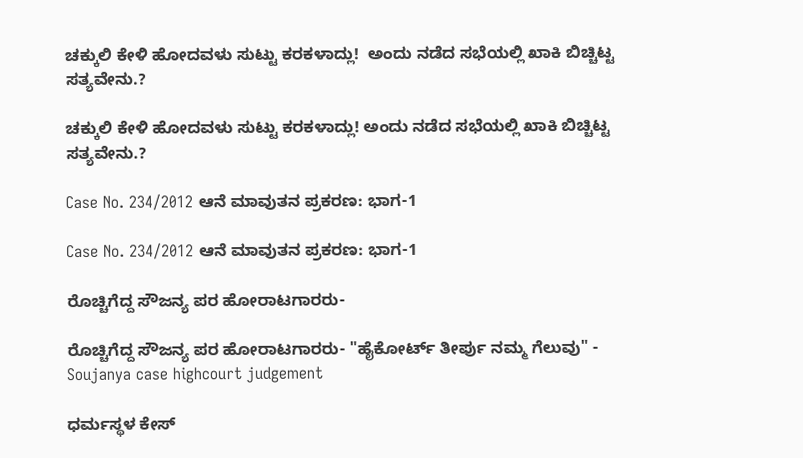ಚಕ್ಕುಲಿ ಕೇಳಿ ಹೋದವಳು ಸುಟ್ಟು ಕರಕಳಾದ್ಲು!  ಅಂದು ನಡೆದ ಸಭೆಯಲ್ಲಿ ಖಾಕಿ ಬಿಚ್ಚಿಟ್ಟ ಸತ್ಯವೇನು.?

ಚಕ್ಕುಲಿ ಕೇಳಿ ಹೋದವಳು ಸುಟ್ಟು ಕರಕಳಾದ್ಲು! ಅಂದು ನಡೆದ ಸಭೆಯಲ್ಲಿ ಖಾಕಿ ಬಿಚ್ಚಿಟ್ಟ ಸತ್ಯವೇನು.?

Case No. 234/2012 ಆನೆ ಮಾವುತನ ಪ್ರಕರಣ: ಭಾಗ-1

Case No. 234/2012 ಆನೆ ಮಾವುತನ ಪ್ರಕರಣ: ಭಾಗ-1

ರೊಚ್ಚಿಗೆದ್ದ ಸೌಜನ್ಯ ಪರ ಹೋರಾಟಗಾರರು-

ರೊಚ್ಚಿಗೆದ್ದ ಸೌಜನ್ಯ ಪರ ಹೋರಾಟಗಾರರು- "ಹೈಕೋರ್ಟ್ ತೀರ್ಪು ನಮ್ಮ ಗೆಲುವು" - Soujanya case highcourt judgement

ಧರ್ಮಸ್ಥಳ ಕೇಸ್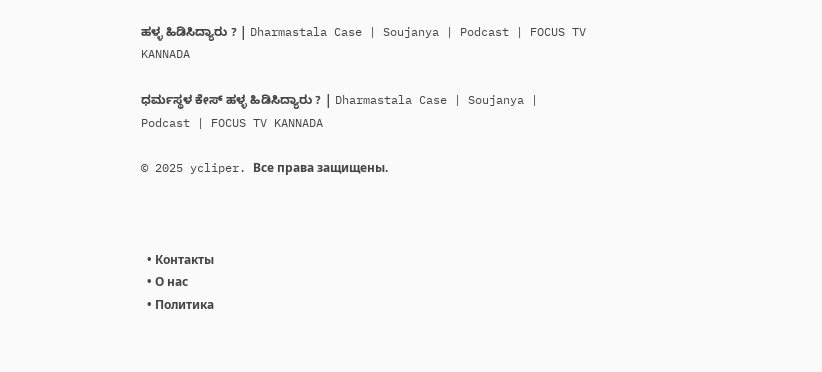ಹಳ್ಳ ಹಿಡಿಸಿದ್ಯಾರು ? | Dharmastala Case | Soujanya | Podcast | FOCUS TV KANNADA

ಧರ್ಮಸ್ಥಳ ಕೇಸ್ ಹಳ್ಳ ಹಿಡಿಸಿದ್ಯಾರು ? | Dharmastala Case | Soujanya | Podcast | FOCUS TV KANNADA

© 2025 ycliper. Все права защищены.



  • Контакты
  • О нас
  • Политика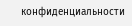конфиденциальности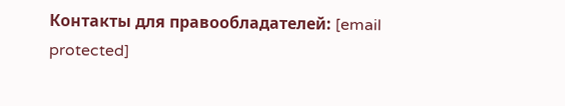Контакты для правообладателей: [email protected]